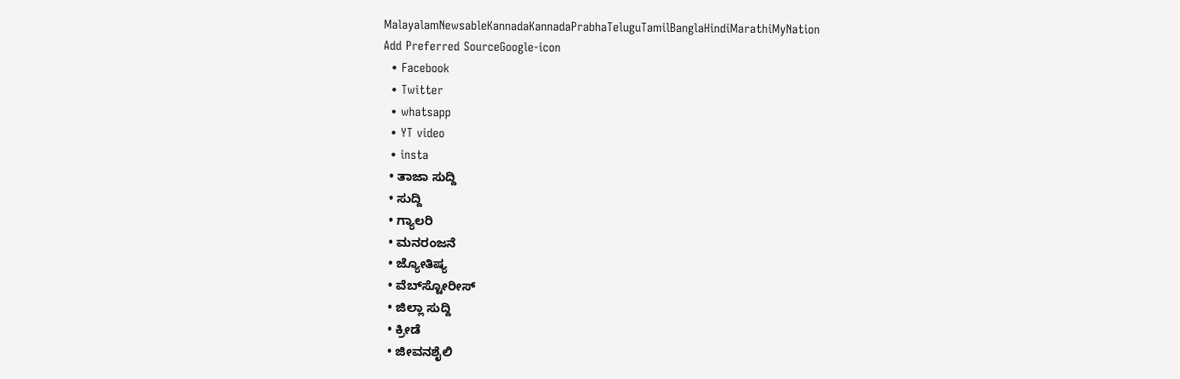MalayalamNewsableKannadaKannadaPrabhaTeluguTamilBanglaHindiMarathiMyNation
Add Preferred SourceGoogle-icon
  • Facebook
  • Twitter
  • whatsapp
  • YT video
  • insta
  • ತಾಜಾ ಸುದ್ದಿ
  • ಸುದ್ದಿ
  • ಗ್ಯಾಲರಿ
  • ಮನರಂಜನೆ
  • ಜ್ಯೋತಿಷ್ಯ
  • ವೆಬ್‌ಸ್ಟೋರೀಸ್
  • ಜಿಲ್ಲಾ ಸುದ್ದಿ
  • ಕ್ರೀಡೆ
  • ಜೀವನಶೈಲಿ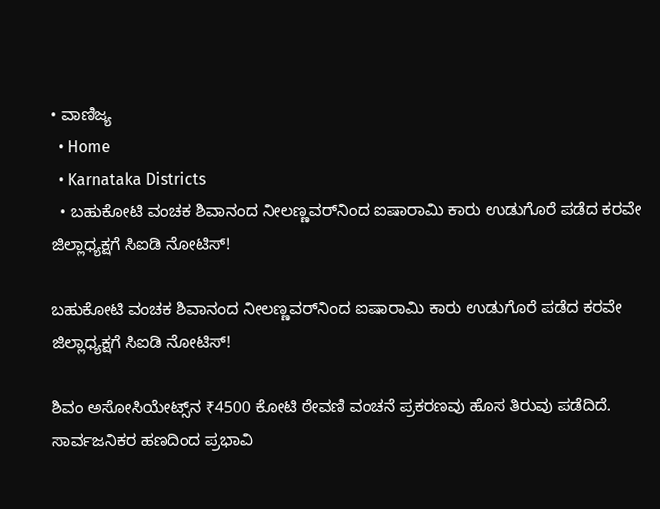• ವಾಣಿಜ್ಯ
  • Home
  • Karnataka Districts
  • ಬಹುಕೋಟಿ ವಂಚಕ ಶಿವಾನಂದ ನೀಲಣ್ಣವರ್‌ನಿಂದ ಐಷಾರಾಮಿ ಕಾರು ಉಡುಗೊರೆ ಪಡೆದ ಕರವೇ ಜಿಲ್ಲಾಧ್ಯಕ್ಷಗೆ ಸಿಐಡಿ ನೋಟಿಸ್‌!

ಬಹುಕೋಟಿ ವಂಚಕ ಶಿವಾನಂದ ನೀಲಣ್ಣವರ್‌ನಿಂದ ಐಷಾರಾಮಿ ಕಾರು ಉಡುಗೊರೆ ಪಡೆದ ಕರವೇ ಜಿಲ್ಲಾಧ್ಯಕ್ಷಗೆ ಸಿಐಡಿ ನೋಟಿಸ್‌!

ಶಿವಂ ಅಸೋಸಿಯೇಟ್ಸ್‌ನ ₹4500 ಕೋಟಿ ಠೇವಣಿ ವಂಚನೆ ಪ್ರಕರಣವು ಹೊಸ ತಿರುವು ಪಡೆದಿದೆ. ಸಾರ್ವಜನಿಕರ ಹಣದಿಂದ ಪ್ರಭಾವಿ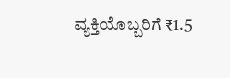ವ್ಯಕ್ತಿಯೊಬ್ಬರಿಗೆ ₹1.5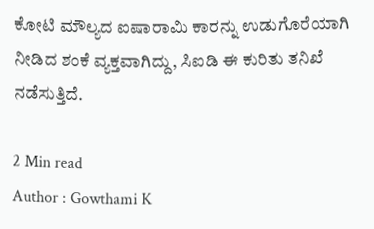ಕೋಟಿ ಮೌಲ್ಯದ ಐಷಾರಾಮಿ ಕಾರನ್ನು ಉಡುಗೊರೆಯಾಗಿ ನೀಡಿದ ಶಂಕೆ ವ್ಯಕ್ತವಾಗಿದ್ದು, ಸಿಐಡಿ ಈ ಕುರಿತು ತನಿಖೆ ನಡೆಸುತ್ತಿದೆ.

2 Min read
Author : Gowthami K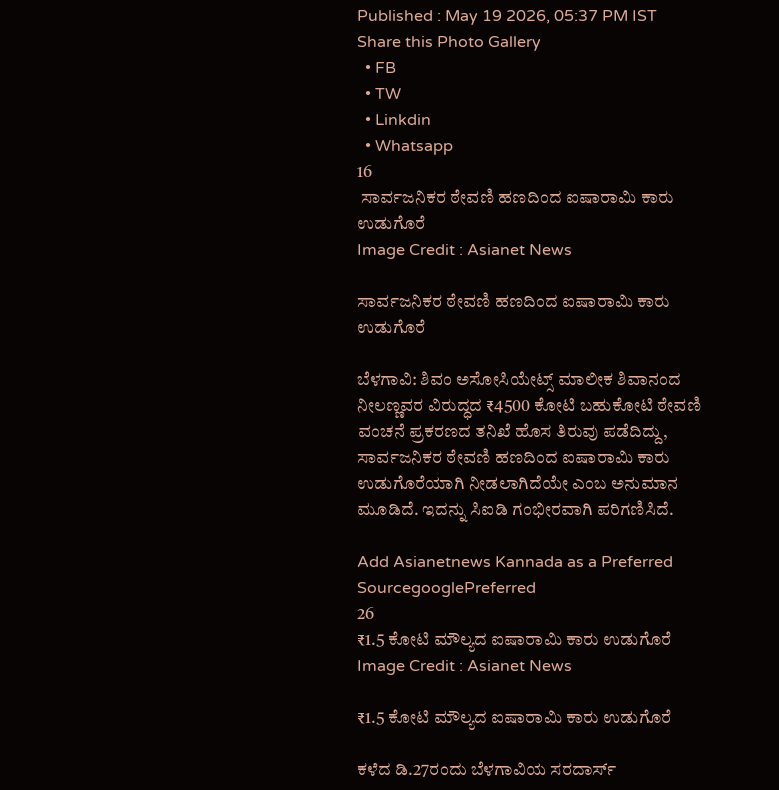Published : May 19 2026, 05:37 PM IST
Share this Photo Gallery
  • FB
  • TW
  • Linkdin
  • Whatsapp
16
 ಸಾರ್ವಜನಿಕರ ಠೇವಣಿ ಹಣದಿಂದ ಐಷಾರಾಮಿ ಕಾರು ಉಡುಗೊರೆ
Image Credit : Asianet News

ಸಾರ್ವಜನಿಕರ ಠೇವಣಿ ಹಣದಿಂದ ಐಷಾರಾಮಿ ಕಾರು ಉಡುಗೊರೆ

ಬೆಳಗಾವಿ: ಶಿವಂ ಅಸೋಸಿಯೇಟ್ಸ್ ಮಾಲೀಕ ಶಿವಾನಂದ ನೀಲಣ್ಣವರ ವಿರುದ್ಧದ ₹4500 ಕೋಟಿ ಬಹುಕೋಟಿ ಠೇವಣಿ ವಂಚನೆ ಪ್ರಕರಣದ ತನಿಖೆ ಹೊಸ ತಿರುವು ಪಡೆದಿದ್ದು, ಸಾರ್ವಜನಿಕರ ಠೇವಣಿ ಹಣದಿಂದ ಐಷಾರಾಮಿ ಕಾರು ಉಡುಗೊರೆಯಾಗಿ ನೀಡಲಾಗಿದೆಯೇ ಎಂಬ ಅನುಮಾನ ಮೂಡಿದೆ. ಇದನ್ನು ಸಿಐಡಿ ಗಂಭೀರವಾಗಿ ಪರಿಗಣಿಸಿದೆ.

Add Asianetnews Kannada as a Preferred SourcegooglePreferred
26
₹1.5 ಕೋಟಿ ಮೌಲ್ಯದ ಐಷಾರಾಮಿ ಕಾರು ಉಡುಗೊರೆ
Image Credit : Asianet News

₹1.5 ಕೋಟಿ ಮೌಲ್ಯದ ಐಷಾರಾಮಿ ಕಾರು ಉಡುಗೊರೆ

ಕಳೆದ ಡಿ.27ರಂದು ಬೆಳಗಾವಿಯ ಸರದಾರ್ಸ್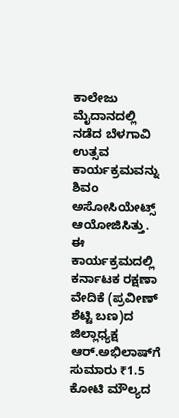ಕಾಲೇಜು ಮೈದಾನದಲ್ಲಿ ನಡೆದ ಬೆಳಗಾವಿ ಉತ್ಸವ ಕಾರ್ಯಕ್ರಮವನ್ನು ಶಿವಂ ಅಸೋಸಿಯೇಟ್ಸ್ ಆಯೋಜಿಸಿತ್ತು. ಈ ಕಾರ್ಯಕ್ರಮದಲ್ಲಿ ಕರ್ನಾಟಕ ರಕ್ಷಣಾ ವೇದಿಕೆ (ಪ್ರವೀಣ್ ಶೆಟ್ಟಿ ಬಣ)ದ ಜಿಲ್ಲಾಧ್ಯಕ್ಷ ಆರ್.ಅಭಿಲಾಷ್‌ಗೆ ಸುಮಾರು ₹1.5 ಕೋಟಿ ಮೌಲ್ಯದ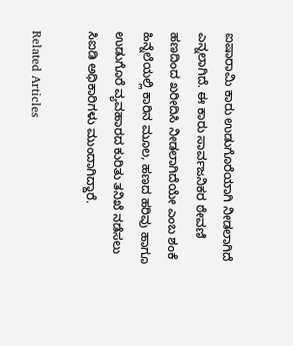ಐಷಾರಾಮಿ ಕಾರು ಉಡುಗೊರೆಯಾಗಿ ನೀಡಲಾಗಿದೆ ಎನ್ನಲಾಗಿದೆ. ಈ ಕಾರು ಸಾರ್ವಜನಿಕರ ಠೇವಣಿ ಹಣದಿಂದ ಖರೀದಿಸಿ ನೀಡಲಾಗಿದೆಯೇ ಎಂಬ ಶಂಕೆ ಹಿನ್ನೆಲೆಯಲ್ಲಿ ಕಾರಿನ ಮೂಲ, ಹಣದ ಹರಿವು ಹಾಗೂ ಉಡುಗೊರೆ ವ್ಯವಹಾರದ ಕುರಿತು ತನಿಖೆ ನಡೆಸಲು ಸಿಐಡಿ ಅಧಿಕಾರಿಗಳು ಮುಂದಾಗಿದ್ದಾರೆ.

Related Articles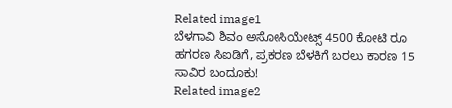Related image1
ಬೆಳಗಾವಿ ಶಿವಂ ಅಸೋಸಿಯೇಟ್ಸ್ 4500 ಕೋಟಿ ರೂ ಹಗರಣ ಸಿಐಡಿಗೆ, ಪ್ರಕರಣ ಬೆಳಕಿಗೆ ಬರಲು ಕಾರಣ 15 ಸಾವಿರ ಬಂದೂಕು!
Related image2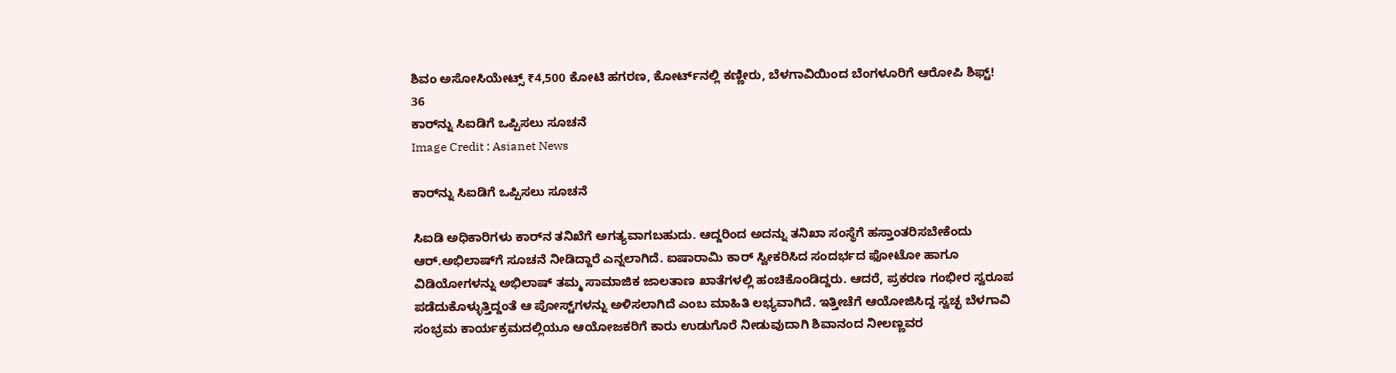ಶಿವಂ ಅಸೋಸಿಯೇಟ್ಸ್ ₹4,500 ಕೋಟಿ ಹಗರಣ, ಕೋರ್ಟ್‌ನಲ್ಲಿ ಕಣ್ಣೀರು, ಬೆಳಗಾವಿಯಿಂದ ಬೆಂಗಳೂರಿಗೆ ಆರೋಪಿ ಶಿಫ್ಟ್!
36
ಕಾರ್‌ನ್ನು ಸಿಐಡಿಗೆ ಒಪ್ಪಿಸಲು ಸೂಚನೆ
Image Credit : Asianet News

ಕಾರ್‌ನ್ನು ಸಿಐಡಿಗೆ ಒಪ್ಪಿಸಲು ಸೂಚನೆ

ಸಿಐಡಿ ಅಧಿಕಾರಿಗಳು ಕಾರ್‌ನ ತನಿಖೆಗೆ ಅಗತ್ಯವಾಗಬಹುದು. ಆದ್ದರಿಂದ ಅದನ್ನು ತನಿಖಾ ಸಂಸ್ಥೆಗೆ ಹಸ್ತಾಂತರಿಸಬೇಕೆಂದು ಆರ್.ಅಭಿಲಾಷ್‌ಗೆ ಸೂಚನೆ ನೀಡಿದ್ದಾರೆ ಎನ್ನಲಾಗಿದೆ. ಐಷಾರಾಮಿ ಕಾರ್‌ ಸ್ವೀಕರಿಸಿದ ಸಂದರ್ಭದ ಫೋಟೋ ಹಾಗೂ ವಿಡಿಯೋಗಳನ್ನು ಅಭಿಲಾಷ್ ತಮ್ಮ ಸಾಮಾಜಿಕ ಜಾಲತಾಣ ಖಾತೆಗಳಲ್ಲಿ ಹಂಚಿಕೊಂಡಿದ್ದರು. ಆದರೆ, ಪ್ರಕರಣ ಗಂಭೀರ ಸ್ವರೂಪ ಪಡೆದುಕೊಳ್ಳುತ್ತಿದ್ದಂತೆ ಆ ಪೋಸ್ಟ್‌ಗಳನ್ನು ಅಳಿಸಲಾಗಿದೆ ಎಂಬ ಮಾಹಿತಿ ಲಭ್ಯವಾಗಿದೆ. ಇತ್ತೀಚೆಗೆ ಆಯೋಜಿಸಿದ್ದ ಸ್ವಚ್ಛ ಬೆಳಗಾವಿ ಸಂಭ್ರಮ ಕಾರ್ಯಕ್ರಮದಲ್ಲಿಯೂ ಆಯೋಜಕರಿಗೆ ಕಾರು ಉಡುಗೊರೆ ನೀಡುವುದಾಗಿ ಶಿವಾನಂದ ನೀಲಣ್ಣವರ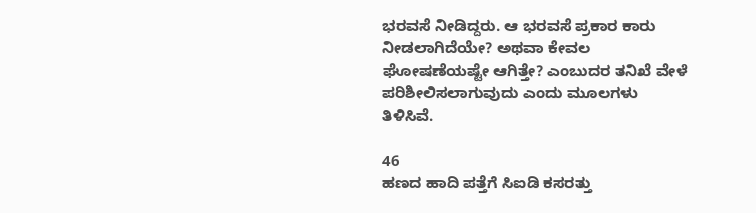ಭರವಸೆ ನೀಡಿದ್ದರು. ಆ ಭರವಸೆ ಪ್ರಕಾರ ಕಾರು ನೀಡಲಾಗಿದೆಯೇ? ಅಥವಾ ಕೇವಲ ಘೋಷಣೆಯಷ್ಟೇ ಆಗಿತ್ತೇ? ಎಂಬುದರ ತನಿಖೆ ವೇಳೆ ಪರಿಶೀಲಿಸಲಾಗುವುದು ಎಂದು ಮೂಲಗಳು ತಿಳಿಸಿವೆ.

46
ಹಣದ ಹಾದಿ ಪತ್ತೆಗೆ ಸಿಐಡಿ ಕಸರತ್ತು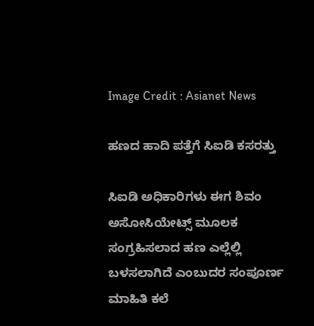Image Credit : Asianet News

ಹಣದ ಹಾದಿ ಪತ್ತೆಗೆ ಸಿಐಡಿ ಕಸರತ್ತು

ಸಿಐಡಿ ಅಧಿಕಾರಿಗಳು ಈಗ ಶಿವಂ ಅಸೋಸಿಯೇಟ್ಸ್ ಮೂಲಕ ಸಂಗ್ರಹಿಸಲಾದ ಹಣ ಎಲ್ಲೆಲ್ಲಿ ಬಳಸಲಾಗಿದೆ ಎಂಬುದರ ಸಂಪೂರ್ಣ ಮಾಹಿತಿ ಕಲೆ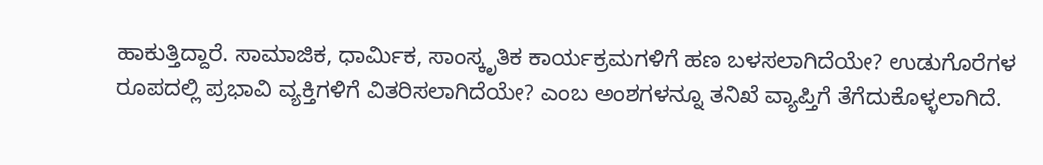ಹಾಕುತ್ತಿದ್ದಾರೆ. ಸಾಮಾಜಿಕ, ಧಾರ್ಮಿಕ, ಸಾಂಸ್ಕೃತಿಕ ಕಾರ್ಯಕ್ರಮಗಳಿಗೆ ಹಣ ಬಳಸಲಾಗಿದೆಯೇ? ಉಡುಗೊರೆಗಳ ರೂಪದಲ್ಲಿ ಪ್ರಭಾವಿ ವ್ಯಕ್ತಿಗಳಿಗೆ ವಿತರಿಸಲಾಗಿದೆಯೇ? ಎಂಬ ಅಂಶಗಳನ್ನೂ ತನಿಖೆ ವ್ಯಾಪ್ತಿಗೆ ತೆಗೆದುಕೊಳ್ಳಲಾಗಿದೆ.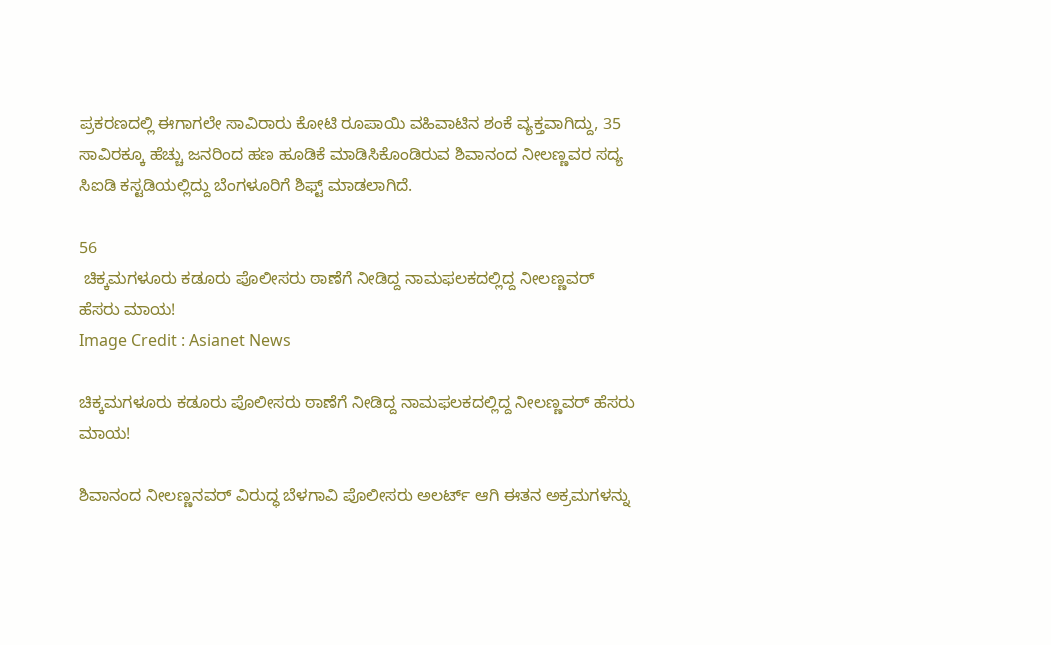ಪ್ರಕರಣದಲ್ಲಿ ಈಗಾಗಲೇ ಸಾವಿರಾರು ಕೋಟಿ ರೂಪಾಯಿ ವಹಿವಾಟಿನ ಶಂಕೆ ವ್ಯಕ್ತವಾಗಿದ್ದು, 35 ಸಾವಿರಕ್ಕೂ ಹೆಚ್ಚು ಜನರಿಂದ ಹಣ ಹೂಡಿಕೆ ಮಾಡಿಸಿಕೊಂಡಿರುವ ಶಿವಾನಂದ ನೀಲಣ್ಣವರ ಸದ್ಯ ಸಿಐಡಿ ಕಸ್ಟಡಿಯಲ್ಲಿದ್ದು ಬೆಂಗಳೂರಿಗೆ ಶಿಫ್ಟ್ ಮಾಡಲಾಗಿದೆ.

56
 ಚಿಕ್ಕಮಗಳೂರು ಕಡೂರು ಪೊಲೀಸರು ಠಾಣೆಗೆ ನೀಡಿದ್ದ ನಾಮಫಲಕದಲ್ಲಿದ್ದ ನೀಲಣ್ಣವರ್ ಹೆಸರು ಮಾಯ!
Image Credit : Asianet News

ಚಿಕ್ಕಮಗಳೂರು ಕಡೂರು ಪೊಲೀಸರು ಠಾಣೆಗೆ ನೀಡಿದ್ದ ನಾಮಫಲಕದಲ್ಲಿದ್ದ ನೀಲಣ್ಣವರ್ ಹೆಸರು ಮಾಯ!

ಶಿವಾನಂದ ನೀಲಣ್ಣನವರ್ ವಿರುದ್ಧ ಬೆಳಗಾವಿ ಪೊಲೀಸರು ಅಲರ್ಟ್ ಆಗಿ ಈತನ ಅಕ್ರಮಗಳನ್ನು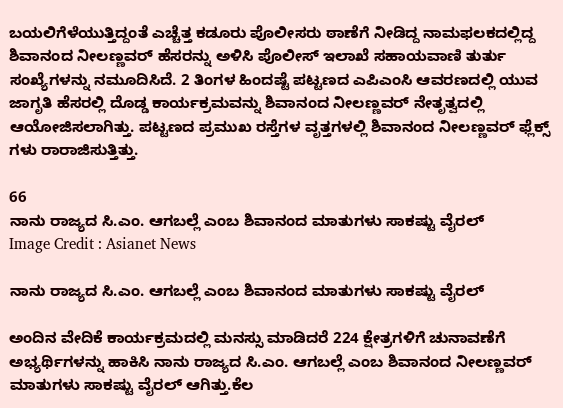ಬಯಲಿಗೆಳೆಯುತ್ತಿದ್ದಂತೆ ಎಚ್ಚೆತ್ತ ಕಡೂರು ಪೊಲೀಸರು ಠಾಣೆಗೆ ನೀಡಿದ್ದ ನಾಮಫಲಕದಲ್ಲಿದ್ದ ಶಿವಾನಂದ ನೀಲಣ್ಣವರ್ ಹೆಸರನ್ನು ಅಳಿಸಿ ಪೊಲೀಸ್ ಇಲಾಖೆ ಸಹಾಯವಾಣಿ ತುರ್ತು ಸಂಖ್ಯೆಗಳನ್ನು ನಮೂದಿಸಿದೆ. 2 ತಿಂಗಳ ಹಿಂದಷ್ಟೆ ಪಟ್ಟಣದ ಎಪಿಎಂಸಿ ಆವರಣದಲ್ಲಿ ಯುವ ಜಾಗೃತಿ ಹೆಸರಲ್ಲಿ ದೊಡ್ಡ ಕಾರ್ಯಕ್ರಮವನ್ನು ಶಿವಾನಂದ ನೀಲಣ್ಣವರ್ ನೇತೃತ್ವದಲ್ಲಿ ಆಯೋಜಿಸಲಾಗಿತ್ತು. ಪಟ್ಟಣದ ಪ್ರಮುಖ ರಸ್ತೆಗಳ ವೃತ್ತಗಳಲ್ಲಿ ಶಿವಾನಂದ ನೀಲಣ್ಣವರ್ ಫ್ಲೆಕ್ಸ್ ಗಳು ರಾರಾಜಿಸುತ್ತಿತ್ತು.

66
ನಾನು ರಾಜ್ಯದ ಸಿ.ಎಂ. ಆಗಬಲ್ಲೆ ಎಂಬ ಶಿವಾನಂದ ಮಾತುಗಳು ಸಾಕಷ್ಟು ವೈರಲ್
Image Credit : Asianet News

ನಾನು ರಾಜ್ಯದ ಸಿ.ಎಂ. ಆಗಬಲ್ಲೆ ಎಂಬ ಶಿವಾನಂದ ಮಾತುಗಳು ಸಾಕಷ್ಟು ವೈರಲ್

ಅಂದಿನ ವೇದಿಕೆ ಕಾರ್ಯಕ್ರಮದಲ್ಲಿ ಮನಸ್ಸು ಮಾಡಿದರೆ 224 ಕ್ಷೇತ್ರಗಳಿಗೆ ಚುನಾವಣೆಗೆ ಅಭ್ಯರ್ಥಿಗಳನ್ನು ಹಾಕಿಸಿ ನಾನು ರಾಜ್ಯದ ಸಿ.ಎಂ. ಆಗಬಲ್ಲೆ ಎಂಬ ಶಿವಾನಂದ ನೀಲಣ್ಣವರ್ ಮಾತುಗಳು ಸಾಕಷ್ಟು ವೈರಲ್ ಆಗಿತ್ತು.ಕೆಲ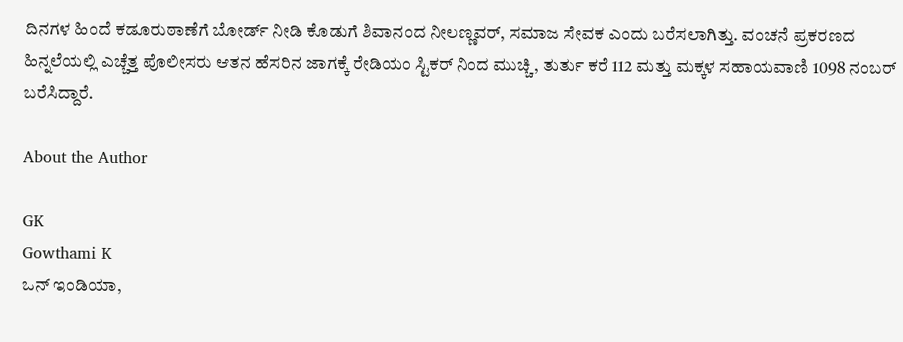ದಿನಗಳ ಹಿಂದೆ ಕಡೂರುಠಾಣೆಗೆ ಬೋರ್ಡ್ ನೀಡಿ ಕೊಡುಗೆ ಶಿವಾನಂದ ನೀಲಣ್ಣವರ್, ಸಮಾಜ ಸೇವಕ ಎಂದು ಬರೆಸಲಾಗಿತ್ತು. ವಂಚನೆ ಪ್ರಕರಣದ ಹಿನ್ನಲೆಯಲ್ಲಿ ಎಚ್ಚೆತ್ತ ಪೊಲೀಸರು ಆತನ ಹೆಸರಿನ ಜಾಗಕ್ಕೆ ರೇಡಿಯಂ ಸ್ಟಿಕರ್ ನಿಂದ ಮುಚ್ಚಿ, ತುರ್ತು ಕರೆ 112 ಮತ್ತು ಮಕ್ಕಳ ಸಹಾಯವಾಣಿ 1098 ನಂಬರ್ ಬರೆಸಿದ್ದಾರೆ.

About the Author

GK
Gowthami K
ಒನ್ ಇಂಡಿಯಾ,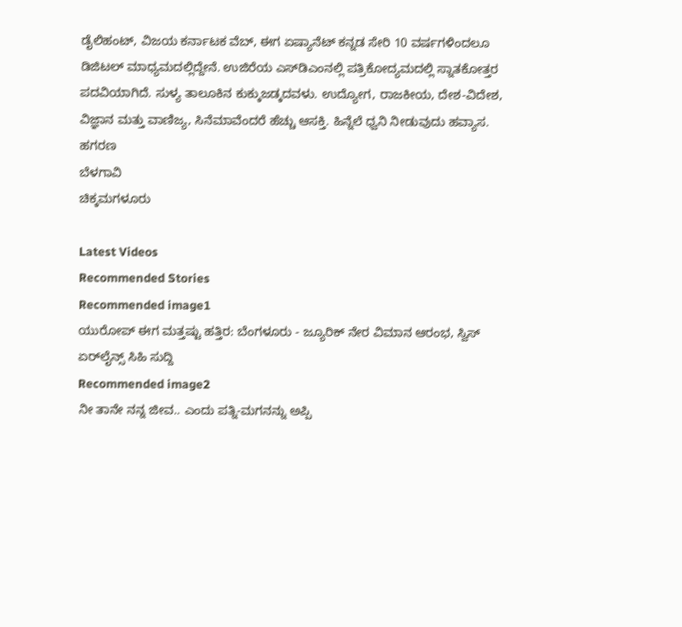ಡೈಲಿಹಂಟ್‌, ವಿಜಯ ಕರ್ನಾಟಕ ವೆಬ್‌, ಈಗ ಏಷ್ಯಾನೆಟ್ ಕನ್ನಡ ಸೇರಿ 10 ವರ್ಷಗಳಿಂದಲೂ ಡಿಜಿಟಲ್ ಮಾಧ್ಯಮದಲ್ಲಿದ್ದೇನೆ. ಉಜಿರೆಯ ಎಸ್‌ಡಿಎಂನಲ್ಲಿ ಪತ್ರಿಕೋದ್ಯಮದಲ್ಲಿ ಸ್ನಾತಕೋತ್ತರ ಪದವಿಯಾಗಿದೆ. ಸುಳ್ಯ ತಾಲೂಕಿನ ಕುಕ್ಕುಜಡ್ಕದವಳು. ಉದ್ಯೋಗ, ರಾಜಕೀಯ, ದೇಶ-ವಿದೇಶ, ವಿಜ್ಞಾನ ಮತ್ತು ವಾಣಿಜ್ಯ, ಸಿನೆಮಾವೆಂದರೆ ಹೆಚ್ಚು ಆಸಕ್ತಿ. ಹಿನ್ನೆಲೆ ಧ್ವನಿ ನೀಡುವುದು ಹವ್ಯಾಸ.
ಹಗರಣ
ಬೆಳಗಾವಿ
ಚಿಕ್ಕಮಗಳೂರು

Latest Videos
Recommended Stories
Recommended image1
ಯುರೋಪ್‌ ಈಗ ಮತ್ತಷ್ಟು ಹತ್ತಿರ: ಬೆಂಗಳೂರು - ಜ್ಯೂರಿಕ್‌ ನೇರ ವಿಮಾನ ಆರಂಭ, ಸ್ವಿಸ್ ಏರ್‌ಲೈನ್ಸ್‌ ಸಿಹಿ ಸುದ್ದಿ
Recommended image2
ನೀ ತಾನೇ ನನ್ನ ಜೀವ.. ಎಂದು ಪತ್ನಿ-ಮಗನನ್ನು ಅಪ್ಪಿ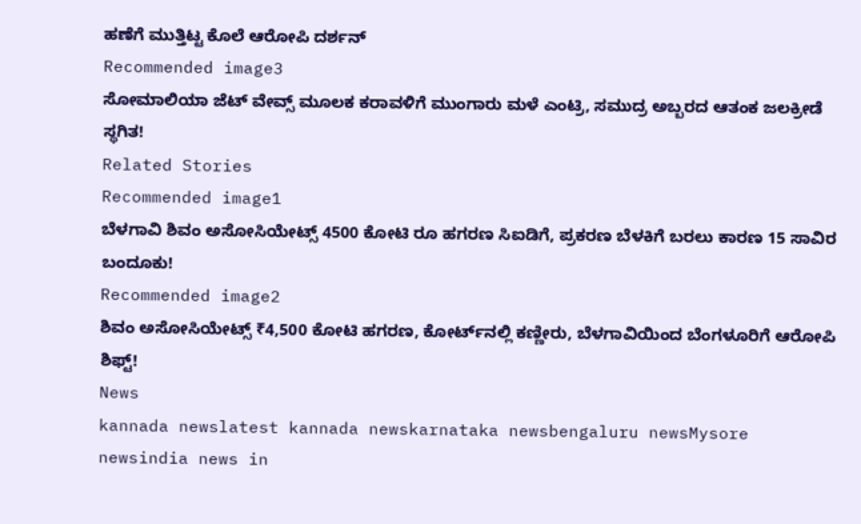ಹಣೆಗೆ ಮುತ್ತಿಟ್ಟ ಕೊಲೆ ಆರೋಪಿ ದರ್ಶನ್‌
Recommended image3
ಸೋಮಾಲಿಯಾ ಜೆಟ್ ವೇವ್ಸ್ ಮೂಲಕ ಕರಾವಳಿಗೆ ಮುಂಗಾರು ಮಳೆ ಎಂಟ್ರಿ, ಸಮುದ್ರ ಅಬ್ಬರದ ಆತಂಕ ಜಲಕ್ರೀಡೆ ಸ್ಥಗಿತ!
Related Stories
Recommended image1
ಬೆಳಗಾವಿ ಶಿವಂ ಅಸೋಸಿಯೇಟ್ಸ್ 4500 ಕೋಟಿ ರೂ ಹಗರಣ ಸಿಐಡಿಗೆ, ಪ್ರಕರಣ ಬೆಳಕಿಗೆ ಬರಲು ಕಾರಣ 15 ಸಾವಿರ ಬಂದೂಕು!
Recommended image2
ಶಿವಂ ಅಸೋಸಿಯೇಟ್ಸ್ ₹4,500 ಕೋಟಿ ಹಗರಣ, ಕೋರ್ಟ್‌ನಲ್ಲಿ ಕಣ್ಣೀರು, ಬೆಳಗಾವಿಯಿಂದ ಬೆಂಗಳೂರಿಗೆ ಆರೋಪಿ ಶಿಫ್ಟ್!
News
kannada newslatest kannada newskarnataka newsbengaluru newsMysore newsindia news in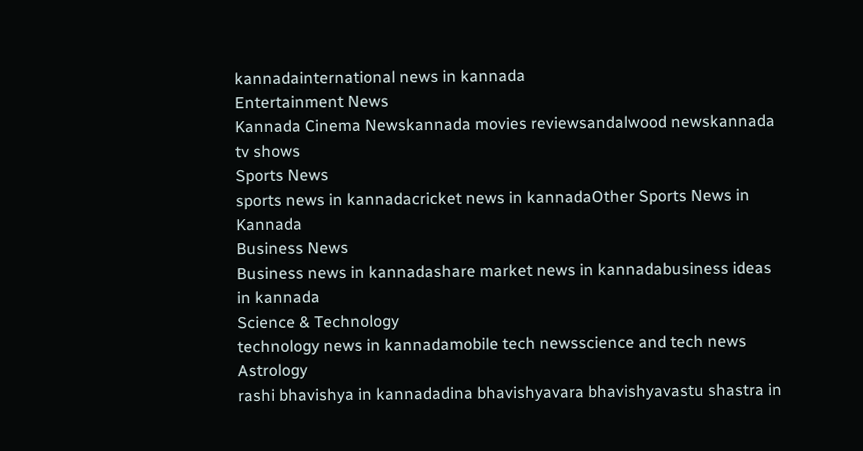kannadainternational news in kannada
Entertainment News
Kannada Cinema Newskannada movies reviewsandalwood newskannada tv shows
Sports News
sports news in kannadacricket news in kannadaOther Sports News in Kannada
Business News
Business news in kannadashare market news in kannadabusiness ideas in kannada
Science & Technology
technology news in kannadamobile tech newsscience and tech news
Astrology
rashi bhavishya in kannadadina bhavishyavara bhavishyavastu shastra in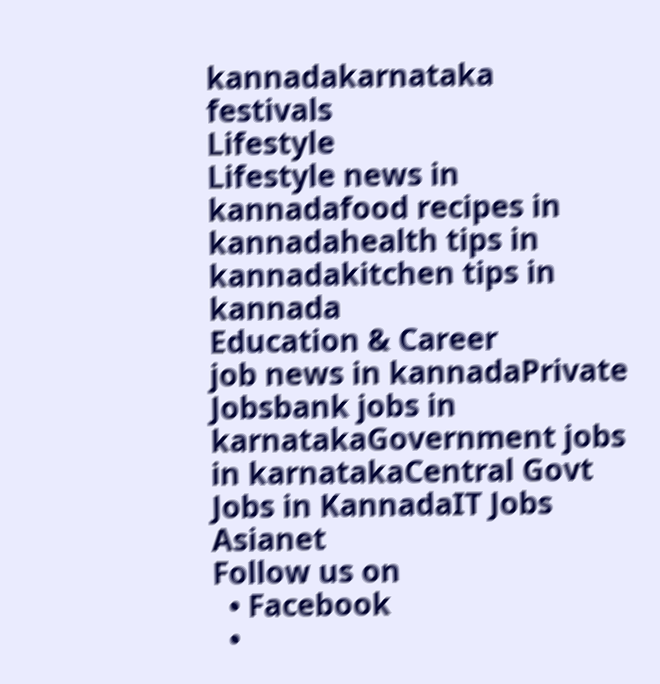kannadakarnataka festivals
Lifestyle
Lifestyle news in kannadafood recipes in kannadahealth tips in kannadakitchen tips in kannada
Education & Career
job news in kannadaPrivate Jobsbank jobs in karnatakaGovernment jobs in karnatakaCentral Govt Jobs in KannadaIT Jobs
Asianet
Follow us on
  • Facebook
  •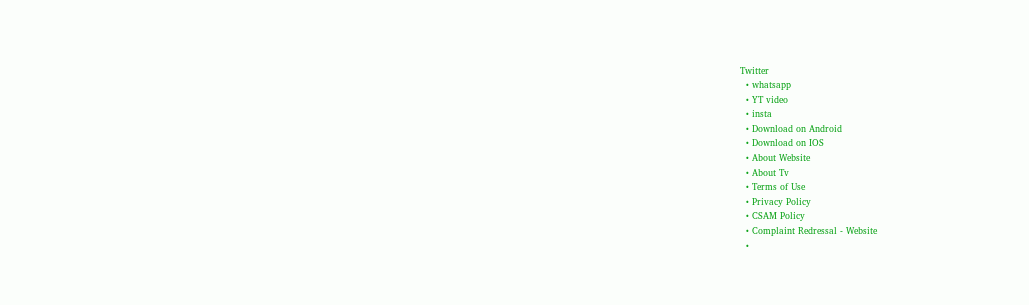Twitter
  • whatsapp
  • YT video
  • insta
  • Download on Android
  • Download on IOS
  • About Website
  • About Tv
  • Terms of Use
  • Privacy Policy
  • CSAM Policy
  • Complaint Redressal - Website
  •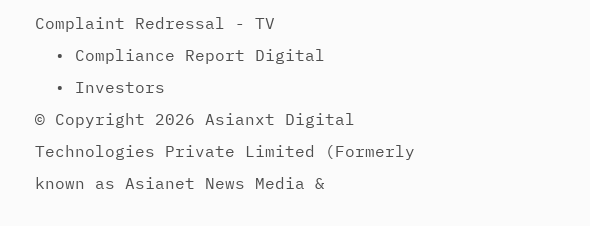Complaint Redressal - TV
  • Compliance Report Digital
  • Investors
© Copyright 2026 Asianxt Digital Technologies Private Limited (Formerly known as Asianet News Media &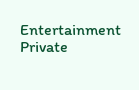Entertainment Private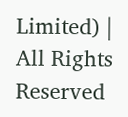Limited) | All Rights Reserved